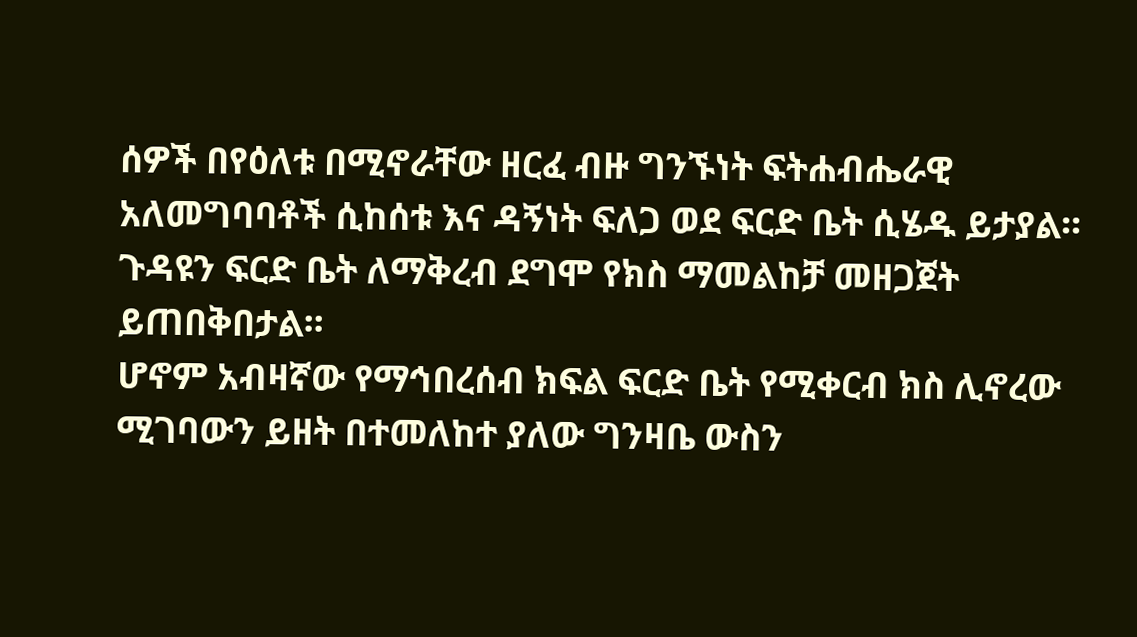ሰዎች በየዕለቱ በሚኖራቸው ዘርፈ ብዙ ግንኙነት ፍትሐብሔራዊ አለመግባባቶች ሲከሰቱ እና ዳኝነት ፍለጋ ወደ ፍርድ ቤት ሲሄዱ ይታያል፡፡ ጉዳዩን ፍርድ ቤት ለማቅረብ ደግሞ የክስ ማመልከቻ መዘጋጀት ይጠበቅበታል፡፡
ሆኖም አብዛኛው የማኅበረሰብ ክፍል ፍርድ ቤት የሚቀርብ ክስ ሊኖረው ሚገባውን ይዘት በተመለከተ ያለው ግንዛቤ ውስን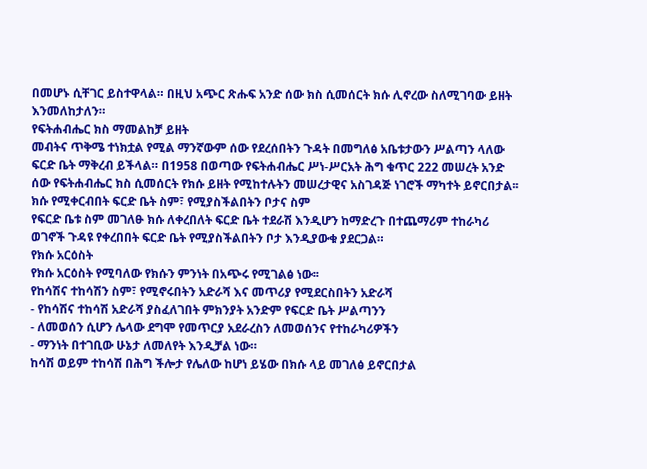በመሆኑ ሲቸገር ይስተዋላል። በዚህ አጭር ጽሑፍ አንድ ሰው ክስ ሲመሰርት ክሱ ሊኖረው ስለሚገባው ይዘት እንመለከታለን።
የፍትሐብሔር ክስ ማመልከቻ ይዘት
መብትና ጥቅሜ ተነክቷል የሚል ማንኛውም ሰው የደረሰበትን ጉዳት በመግለፅ አቤቱታውን ሥልጣን ላለው ፍርድ ቤት ማቅረብ ይችላል። በ1958 በወጣው የፍትሐብሔር ሥነ-ሥርአት ሕግ ቁጥር 222 መሠረት አንድ ሰው የፍትሐብሔር ክስ ሲመሰርት የክሱ ይዘት የሚከተሉትን መሠረታዊና አስገዳጅ ነገሮች ማካተት ይኖርበታል፡፡
ክሱ የሚቀርብበት ፍርድ ቤት ስም፣ የሚያስችልበትን ቦታና ስም
የፍርድ ቤቱ ስም መገለፁ ክሱ ለቀረበለት ፍርድ ቤት ተደራሽ እንዲሆን ከማድረጉ በተጨማሪም ተከራካሪ ወገኖች ጉዳዩ የቀረበበት ፍርድ ቤት የሚያስችልበትን ቦታ እንዲያውቁ ያደርጋል።
የክሱ አርዕስት
የክሱ አርዕስት የሚባለው የክሱን ምንነት በአጭሩ የሚገልፅ ነው፡፡
የከሳሽና ተከሳሽን ስም፣ የሚኖሩበትን አድራሻ እና መጥሪያ የሚደርስበትን አድራሻ
- የከሳሽና ተከሳሽ አድራሻ ያስፈለገበት ምክንያት አንድም የፍርድ ቤት ሥልጣንን
- ለመወሰን ሲሆን ሌላው ደግሞ የመጥርያ አደራረስን ለመወሰንና የተከራካሪዎችን
- ማንነት በተገቢው ሁኔታ ለመለየት እንዲቻል ነው።
ከሳሽ ወይም ተከሳሽ በሕግ ችሎታ የሌለው ከሆነ ይሄው በክሱ ላይ መገለፅ ይኖርበታል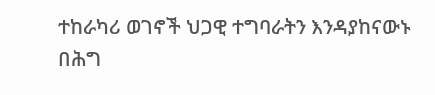ተከራካሪ ወገኖች ህጋዊ ተግባራትን እንዳያከናውኑ በሕግ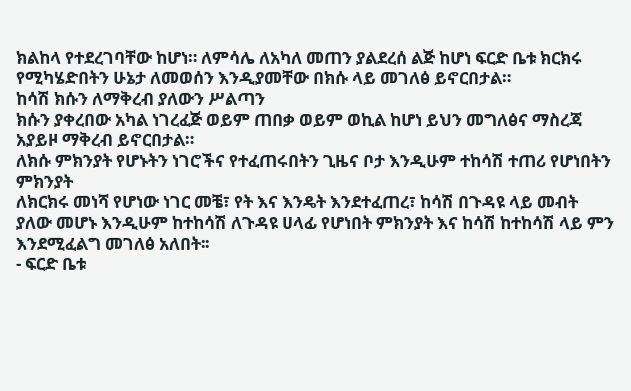ክልከላ የተደረገባቸው ከሆነ። ለምሳሌ ለአካለ መጠን ያልደረሰ ልጅ ከሆነ ፍርድ ቤቱ ክርክሩ የሚካሄድበትን ሁኔታ ለመወሰን እንዲያመቸው በክሱ ላይ መገለፅ ይኖርበታል።
ከሳሽ ክሱን ለማቅረብ ያለውን ሥልጣን
ክሱን ያቀረበው አካል ነገረፈጅ ወይም ጠበቃ ወይም ወኪል ከሆነ ይህን መግለፅና ማስረጃ አያይዞ ማቅረብ ይኖርበታል።
ለክሱ ምክንያት የሆኑትን ነገሮችና የተፈጠሩበትን ጊዜና ቦታ እንዲሁም ተከሳሽ ተጠሪ የሆነበትን ምክንያት
ለክርክሩ መነሻ የሆነው ነገር መቼ፣ የት እና እንዴት እንደተፈጠረ፣ ከሳሽ በጉዳዩ ላይ መብት ያለው መሆኑ እንዲሁም ከተከሳሽ ለጉዳዩ ሀላፊ የሆነበት ምክንያት እና ከሳሽ ከተከሳሽ ላይ ምን እንደሚፈልግ መገለፅ አለበት፡፡
- ፍርድ ቤቱ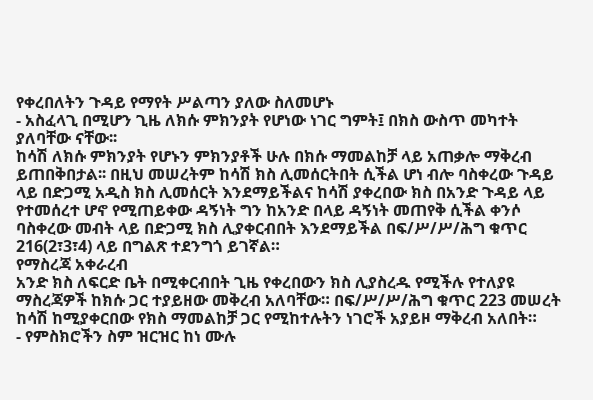የቀረበለትን ጉዳይ የማየት ሥልጣን ያለው ስለመሆኑ
- አስፈላጊ በሚሆን ጊዜ ለክሱ ምክንያት የሆነው ነገር ግምት፤ በክስ ውስጥ መካተት ያለባቸው ናቸው፡፡
ከሳሽ ለክሱ ምክንያት የሆኑን ምክንያቶች ሁሉ በክሱ ማመልከቻ ላይ አጠቃሎ ማቅረብ ይጠበቅበታል፡፡ በዚህ መሠረትም ከሳሽ ክስ ሊመሰርትበት ሲችል ሆነ ብሎ ባስቀረው ጉዳይ ላይ በድጋሚ አዲስ ክስ ሊመሰርት እንደማይችልና ከሳሽ ያቀረበው ክስ በአንድ ጉዳይ ላይ የተመሰረተ ሆኖ የሚጠይቀው ዳኝነት ግን ከአንድ በላይ ዳኝነት መጠየቅ ሲችል ቀንሶ ባስቀረው መብት ላይ በድጋሚ ክስ ሊያቀርብበት እንደማይችል በፍ/ሥ/ሥ/ሕግ ቁጥር 216(2፣3፣4) ላይ በግልጽ ተደንግጎ ይገኛል።
የማስረጃ አቀራረብ
አንድ ክስ ለፍርድ ቤት በሚቀርብበት ጊዜ የቀረበውን ክስ ሊያስረዱ የሚችሉ የተለያዩ ማስረጃዎች ከክሱ ጋር ተያይዘው መቅረብ አለባቸው። በፍ/ሥ/ሥ/ሕግ ቁጥር 223 መሠረት ከሳሽ ከሚያቀርበው የክስ ማመልከቻ ጋር የሚከተሉትን ነገሮች አያይዞ ማቅረብ አለበት።
- የምስክሮችን ስም ዝርዝር ከነ ሙሉ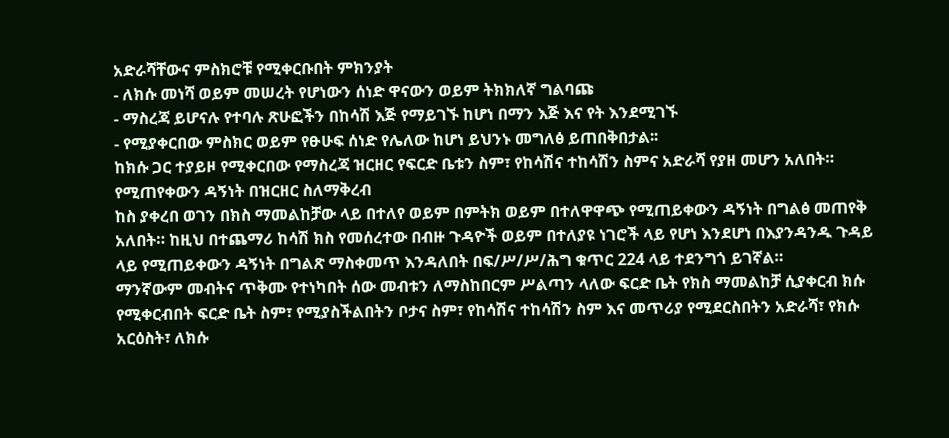አድራሻቸውና ምስክሮቹ የሚቀርቡበት ምክንያት
- ለክሱ መነሻ ወይም መሠረት የሆነውን ሰነድ ዋናውን ወይም ትክክለኛ ግልባጩ
- ማስረጃ ይሆናሉ የተባሉ ጽሁፎችን በከሳሽ እጅ የማይገኙ ከሆነ በማን እጅ እና የት እንደሚገኙ
- የሚያቀርበው ምስክር ወይም የፁሁፍ ሰነድ የሌለው ከሆነ ይህንኑ መግለፅ ይጠበቅበታል፡፡
ከክሱ ጋር ተያይዞ የሚቀርበው የማስረጃ ዝርዘር የፍርድ ቤቱን ስም፣ የከሳሽና ተከሳሽን ስምና አድራሻ የያዘ መሆን አለበት።
የሚጠየቀውን ዳኝነት በዝርዘር ስለማቅረብ
ከስ ያቀረበ ወገን በክስ ማመልከቻው ላይ በተለየ ወይም በምትክ ወይም በተለዋዋጭ የሚጠይቀውን ዳኝነት በግልፅ መጠየቅ አለበት። ከዚህ በተጨማሪ ከሳሽ ክስ የመሰረተው በብዙ ጉዳዮች ወይም በተለያዩ ነገሮች ላይ የሆነ እንደሆነ በእያንዳንዱ ጉዳይ ላይ የሚጠይቀውን ዳኝነት በግልጽ ማስቀመጥ እንዳለበት በፍ/ሥ/ሥ/ሕግ ቁጥር 224 ላይ ተደንግጎ ይገኛል።
ማንኛውም መብትና ጥቅሙ የተነካበት ሰው መብቱን ለማስከበርም ሥልጣን ላለው ፍርድ ቤት የክስ ማመልከቻ ሲያቀርብ ክሱ የሚቀርብበት ፍርድ ቤት ስም፣ የሚያስችልበትን ቦታና ስም፣ የከሳሽና ተከሳሽን ስም እና መጥሪያ የሚደርስበትን አድራሻ፣ የክሱ አርዕስት፣ ለክሱ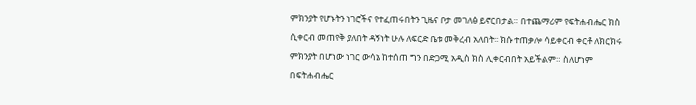ምክንያት የሆኑትን ነገሮችና የተፈጠሩበትን ጊዜና ቦታ መገለፅ ይኖርበታል። በተጨማሪም የፍትሐብሔር ክስ ሲቀርብ መጠየቅ ያለበት ዳኝነት ሁሉ ለፍርድ ቤቱ መቅረብ አለበት፡፡ ክሱ ተጠቃሎ ሳይቀርብ ቀርቶ ለክርክሩ ምክንያት በሆነው ነገር ውሳኔ ከተሰጠ ግን በድጋሚ አዲስ ክስ ሊቀርብበት አይችልም። ስለሆነም በፍትሐብሔር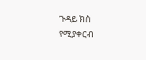ጉዳይ ክስ የሚያቀርብ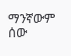ማንኛውም ሰው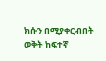ክሱን በሚያቀርብበት ወቅት ከፍተኛ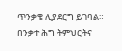ጥንቃቄ ሊያደርግ ይገባል።
በንቃተ ሕግ ትምህርትና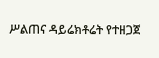ሥልጠና ዳይሬክቶሬት የተዘጋጀ